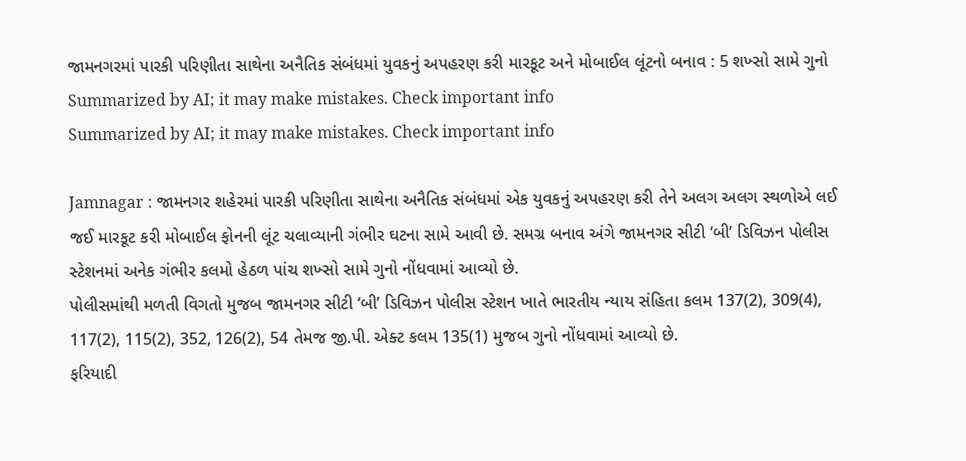જામનગરમાં પારકી પરિણીતા સાથેના અનૈતિક સંબંધમાં યુવકનું અપહરણ કરી મારકૂટ અને મોબાઈલ લૂંટનો બનાવ : 5 શખ્સો સામે ગુનો
Summarized by AI; it may make mistakes. Check important info
Summarized by AI; it may make mistakes. Check important info

Jamnagar : જામનગર શહેરમાં પારકી પરિણીતા સાથેના અનૈતિક સંબંધમાં એક યુવકનું અપહરણ કરી તેને અલગ અલગ સ્થળોએ લઈ જઈ મારકૂટ કરી મોબાઈલ ફોનની લૂંટ ચલાવ્યાની ગંભીર ઘટના સામે આવી છે. સમગ્ર બનાવ અંગે જામનગર સીટી ‘બી’ ડિવિઝન પોલીસ સ્ટેશનમાં અનેક ગંભીર કલમો હેઠળ પાંચ શખ્સો સામે ગુનો નોંધવામાં આવ્યો છે.
પોલીસમાંથી મળતી વિગતો મુજબ જામનગર સીટી ‘બી’ ડિવિઝન પોલીસ સ્ટેશન ખાતે ભારતીય ન્યાય સંહિતા કલમ 137(2), 309(4), 117(2), 115(2), 352, 126(2), 54 તેમજ જી.પી. એક્ટ કલમ 135(1) મુજબ ગુનો નોંધવામાં આવ્યો છે.
ફરિયાદી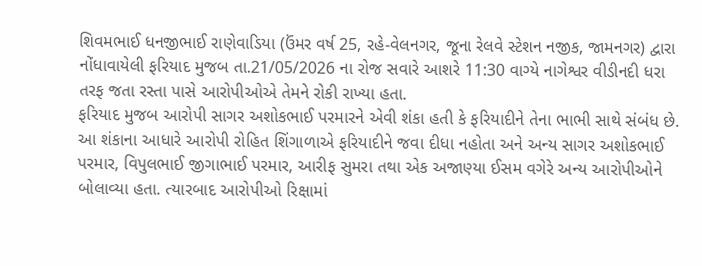શિવમભાઈ ધનજીભાઈ રાણેવાડિયા (ઉંમર વર્ષ 25, રહે-વેલનગર, જૂના રેલવે સ્ટેશન નજીક, જામનગર) દ્વારા નોંધાવાયેલી ફરિયાદ મુજબ તા.21/05/2026 ના રોજ સવારે આશરે 11:30 વાગ્યે નાગેશ્વર વીડીનદી ધરા તરફ જતા રસ્તા પાસે આરોપીઓએ તેમને રોકી રાખ્યા હતા.
ફરિયાદ મુજબ આરોપી સાગર અશોકભાઈ પરમારને એવી શંકા હતી કે ફરિયાદીને તેના ભાભી સાથે સંબંધ છે. આ શંકાના આધારે આરોપી રોહિત શિંગાળાએ ફરિયાદીને જવા દીધા નહોતા અને અન્ય સાગર અશોકભાઈ પરમાર, વિપુલભાઈ જીગાભાઈ પરમાર, આરીફ સુમરા તથા એક અજાણ્યા ઈસમ વગેરે અન્ય આરોપીઓને બોલાવ્યા હતા. ત્યારબાદ આરોપીઓ રિક્ષામાં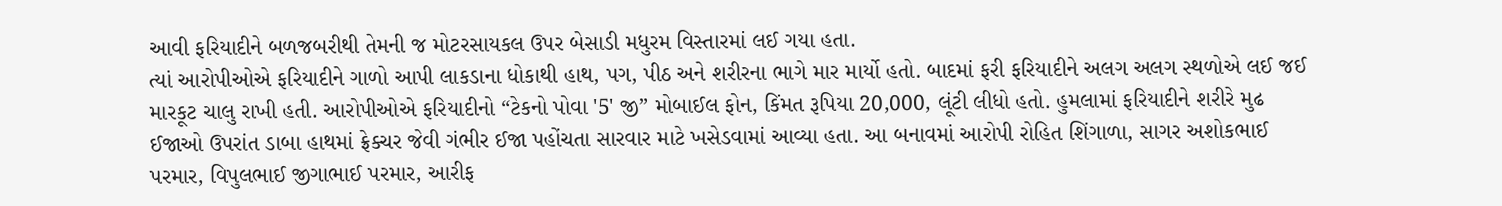આવી ફરિયાદીને બળજબરીથી તેમની જ મોટરસાયકલ ઉપર બેસાડી મધુરમ વિસ્તારમાં લઈ ગયા હતા.
ત્યાં આરોપીઓએ ફરિયાદીને ગાળો આપી લાકડાના ધોકાથી હાથ, પગ, પીઠ અને શરીરના ભાગે માર માર્યો હતો. બાદમાં ફરી ફરિયાદીને અલગ અલગ સ્થળોએ લઈ જઈ મારકૂટ ચાલુ રાખી હતી. આરોપીઓએ ફરિયાદીનો “ટેકનો પોવા '5' જી” મોબાઈલ ફોન, કિંમત રૂપિયા 20,000, લૂંટી લીધો હતો. હુમલામાં ફરિયાદીને શરીરે મુઢ ઈજાઓ ઉપરાંત ડાબા હાથમાં ફ્રેક્ચર જેવી ગંભીર ઈજા પહોંચતા સારવાર માટે ખસેડવામાં આવ્યા હતા. આ બનાવમાં આરોપી રોહિત શિંગાળા, સાગર અશોકભાઈ પરમાર, વિપુલભાઈ જીગાભાઈ પરમાર, આરીફ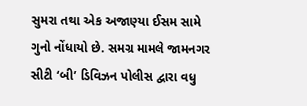સુમરા તથા એક અજાણ્યા ઈસમ સામે ગુનો નોંધાયો છે. સમગ્ર મામલે જામનગર સીટી ‘બી’ ડિવિઝન પોલીસ દ્વારા વધુ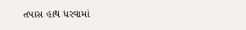તપાસ હાથ ધરવામાં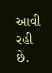આવી રહી છે.